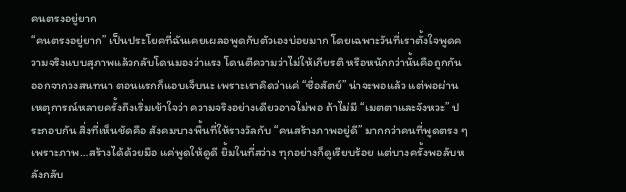คนตรงอยู่ยาก
“คนตรงอยู่ยาก” เป็นประโยคที่ฉันเคยเผลอพูดกับตัวเองบ่อยมาก โดยเฉพาะวันที่เราตั้งใจพูดความจริงแบบสุภาพแล้วกลับโดนมองว่าแรง โดนตีความว่าไม่ให้เกียรติ หรือหนักกว่านั้นคือถูกกันออกจากวงสนทนา ตอนแรกก็แอบเจ็บนะ เพราะเราคิดว่าแค่ “ซื่อสัตย์” น่าจะพอแล้ว แต่พอผ่านเหตุการณ์หลายครั้งถึงเริ่มเข้าใจว่า ความจริงอย่างเดียวอาจไม่พอ ถ้าไม่มี “เมตตาและจังหวะ” ประกอบกัน สิ่งที่เห็นชัดคือ สังคมบางพื้นที่ให้รางวัลกับ “คนสร้างภาพอยู่ดี” มากกว่าคนที่พูดตรง ๆ เพราะภาพ…สร้างได้ด้วยมือ แค่พูดให้ดูดี ยิ้มในที่สว่าง ทุกอย่างก็ดูเรียบร้อย แต่บางครั้งพอลับหลังกลับ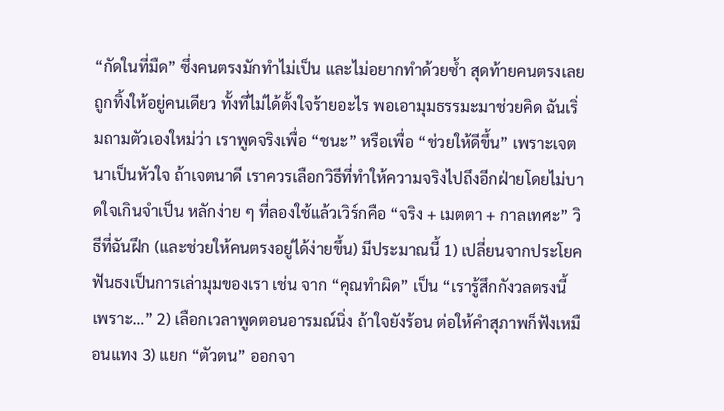“กัดในที่มืด” ซึ่งคนตรงมักทำไม่เป็น และไม่อยากทำด้วยซ้ำ สุดท้ายคนตรงเลยถูกทิ้งให้อยู่คนเดียว ทั้งที่ไม่ได้ตั้งใจร้ายอะไร พอเอามุมธรรมะมาช่วยคิด ฉันเริ่มถามตัวเองใหม่ว่า เราพูดจริงเพื่อ “ชนะ” หรือเพื่อ “ช่วยให้ดีขึ้น” เพราะเจตนาเป็นหัวใจ ถ้าเจตนาดี เราควรเลือกวิธีที่ทำให้ความจริงไปถึงอีกฝ่ายโดยไม่บาดใจเกินจำเป็น หลักง่าย ๆ ที่ลองใช้แล้วเวิร์กคือ “จริง + เมตตา + กาลเทศะ” วิธีที่ฉันฝึก (และช่วยให้คนตรงอยู่ได้ง่ายขึ้น) มีประมาณนี้ 1) เปลี่ยนจากประโยคฟันธงเป็นการเล่ามุมของเรา เช่น จาก “คุณทำผิด” เป็น “เรารู้สึกกังวลตรงนี้ เพราะ…” 2) เลือกเวลาพูดตอนอารมณ์นิ่ง ถ้าใจยังร้อน ต่อให้คำสุภาพก็ฟังเหมือนแทง 3) แยก “ตัวตน” ออกจา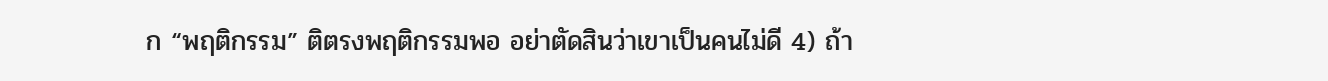ก “พฤติกรรม” ติตรงพฤติกรรมพอ อย่าตัดสินว่าเขาเป็นคนไม่ดี 4) ถ้า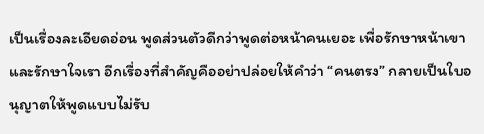เป็นเรื่องละเอียดอ่อน พูดส่วนตัวดีกว่าพูดต่อหน้าคนเยอะ เพื่อรักษาหน้าเขาและรักษาใจเรา อีกเรื่องที่สำคัญคืออย่าปล่อยให้คำว่า “คนตรง” กลายเป็นใบอนุญาตให้พูดแบบไม่รับ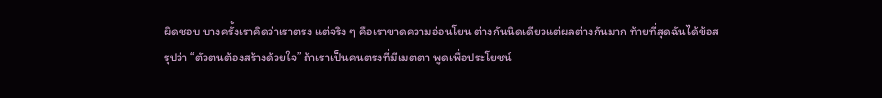ผิดชอบ บางครั้งเราคิดว่าเราตรง แต่จริง ๆ คือเราขาดความอ่อนโยน ต่างกันนิดเดียวแต่ผลต่างกันมาก ท้ายที่สุดฉันได้ข้อสรุปว่า “ตัวตนต้องสร้างด้วยใจ” ถ้าเราเป็นคนตรงที่มีเมตตา พูดเพื่อประโยชน์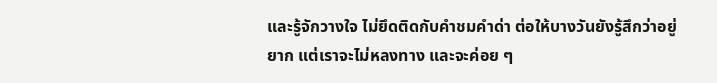และรู้จักวางใจ ไม่ยึดติดกับคำชมคำด่า ต่อให้บางวันยังรู้สึกว่าอยู่ยาก แต่เราจะไม่หลงทาง และจะค่อย ๆ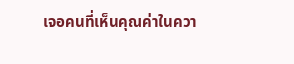เจอคนที่เห็นคุณค่าในควา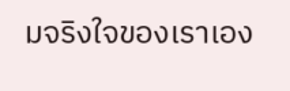มจริงใจของเราเอง